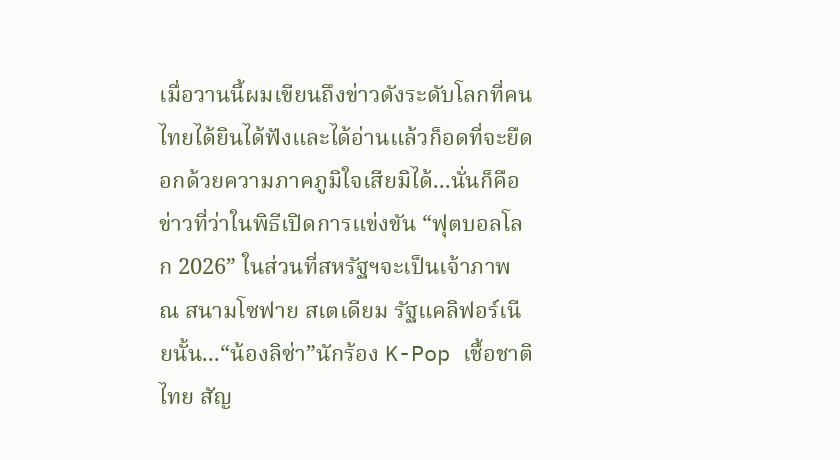เมื่อวานนี้ผมเขียนถึงข่าวดังระดับโลกที่คนไทยได้ยินได้ฟังและได้อ่านแล้วก็อดที่จะยืดอกด้วยความภาคภูมิใจเสียมิได้...นั่นก็คือ ข่าวที่ว่าในพิธีเปิดการแข่งขัน “ฟุตบอลโลก 2026” ในส่วนที่สหรัฐฯจะเป็นเจ้าภาพ ณ สนามโซฟาย สเตเดียม รัฐแคลิฟอร์เนียนั้น...“น้องลิซ่า”นักร้อง K-Pop เชื้อชาติไทย สัญ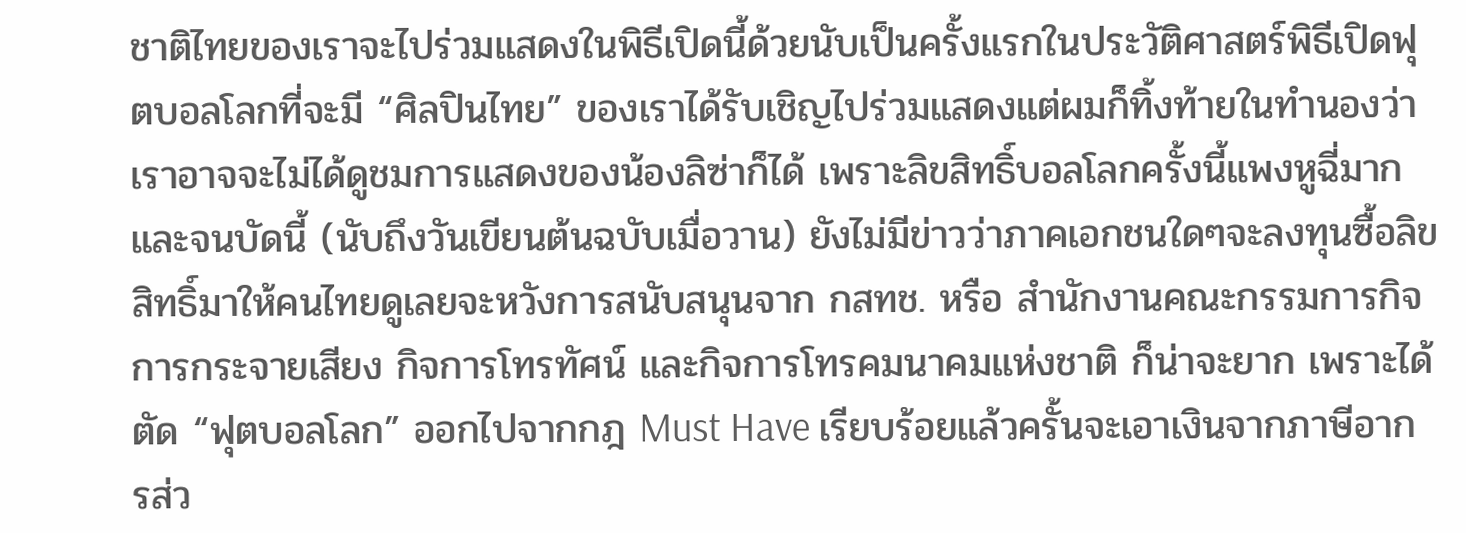ชาติไทยของเราจะไปร่วมแสดงในพิธีเปิดนี้ด้วยนับเป็นครั้งแรกในประวัติศาสตร์พิธีเปิดฟุตบอลโลกที่จะมี “ศิลปินไทย” ของเราได้รับเชิญไปร่วมแสดงแต่ผมก็ทิ้งท้ายในทำนองว่า เราอาจจะไม่ได้ดูชมการแสดงของน้องลิซ่าก็ได้ เพราะลิขสิทธิ์บอลโลกครั้งนี้แพงหูฉี่มาก และจนบัดนี้ (นับถึงวันเขียนต้นฉบับเมื่อวาน) ยังไม่มีข่าวว่าภาคเอกชนใดๆจะลงทุนซื้อลิขสิทธิ์มาให้คนไทยดูเลยจะหวังการสนับสนุนจาก กสทช. หรือ สำนักงานคณะกรรมการกิจการกระจายเสียง กิจการโทรทัศน์ และกิจการโทรคมนาคมแห่งชาติ ก็น่าจะยาก เพราะได้ตัด “ฟุตบอลโลก” ออกไปจากกฎ Must Have เรียบร้อยแล้วครั้นจะเอาเงินจากภาษีอากรส่ว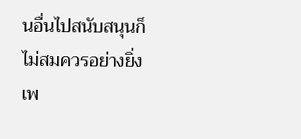นอื่นไปสนับสนุนก็ไม่สมควรอย่างยิ่ง เพ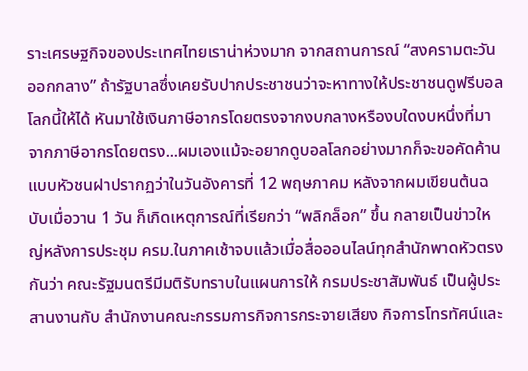ราะเศรษฐกิจของประเทศไทยเราน่าห่วงมาก จากสถานการณ์ “สงครามตะวันออกกลาง” ถ้ารัฐบาลซึ่งเคยรับปากประชาชนว่าจะหาทางให้ประชาชนดูฟรีบอลโลกนี้ให้ได้ หันมาใช้เงินภาษีอากรโดยตรงจากงบกลางหรืองบใดงบหนึ่งที่มาจากภาษีอากรโดยตรง...ผมเองแม้จะอยากดูบอลโลกอย่างมากก็จะขอคัดค้านแบบหัวชนฝาปรากฏว่าในวันอังคารที่ 12 พฤษภาคม หลังจากผมเขียนต้นฉบับเมื่อวาน 1 วัน ก็เกิดเหตุการณ์ที่เรียกว่า “พลิกล็อก” ขึ้น กลายเป็นข่าวใหญ่หลังการประชุม ครม.ในภาคเช้าจบแล้วเมื่อสื่อออนไลน์ทุกสำนักพาดหัวตรงกันว่า คณะรัฐมนตรีมีมติรับทราบในแผนการให้ กรมประชาสัมพันธ์ เป็นผู้ประสานงานกับ สำนักงานคณะกรรมการกิจการกระจายเสียง กิจการโทรทัศน์และ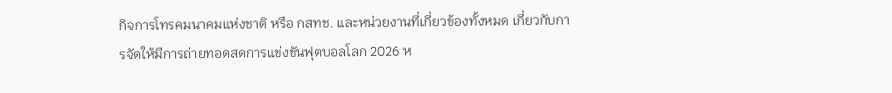กิจการโทรคมนาคมแห่งชาติ หรือ กสทช. และหน่วยงานที่เกี่ยวข้องทั้งหมด เกี่ยวกับการจัดให้มีการถ่ายทอดสดการแข่งขันฟุตบอลโลก 2026 ห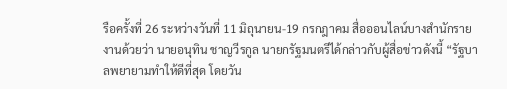รือครั้งที่ 26 ระหว่างวันที่ 11 มิถุนายน-19 กรกฎาคม สื่อออนไลน์บางสำนักรายงานด้วยว่า นายอนุทิน ชาญวีรกูล นายกรัฐมนตรีได้กล่าวกับผู้สื่อข่าวดังนี้ “รัฐบาลพยายามทำให้ดีที่สุด โดยวัน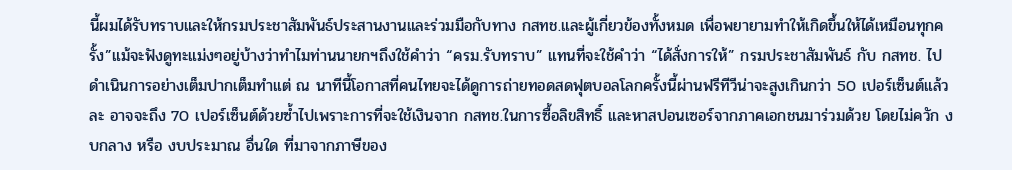นี้ผมได้รับทราบและให้กรมประชาสัมพันธ์ประสานงานและร่วมมือกับทาง กสทช.และผู้เกี่ยวข้องทั้งหมด เพื่อพยายามทำให้เกิดขึ้นให้ได้เหมือนทุกครั้ง”แม้จะฟังดูทะแม่งๆอยู่บ้างว่าทำไมท่านนายกฯถึงใช้คำว่า “ครม.รับทราบ” แทนที่จะใช้คำว่า “ได้สั่งการให้” กรมประชาสัมพันธ์ กับ กสทช. ไปดำเนินการอย่างเต็มปากเต็มทำแต่ ณ นาทีนี้โอกาสที่คนไทยจะได้ดูการถ่ายทอดสดฟุตบอลโลกครั้งนี้ผ่านฟรีทีวีน่าจะสูงเกินกว่า 50 เปอร์เซ็นต์แล้วละ อาจจะถึง 70 เปอร์เซ็นต์ด้วยซํ้าไปเพราะการที่จะใช้เงินจาก กสทช.ในการซื้อลิขสิทธิ์ และหาสปอนเซอร์จากภาคเอกชนมาร่วมด้วย โดยไม่ควัก งบกลาง หรือ งบประมาณ อื่นใด ที่มาจากภาษีของ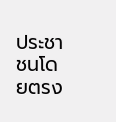ประชาชนโดยตรง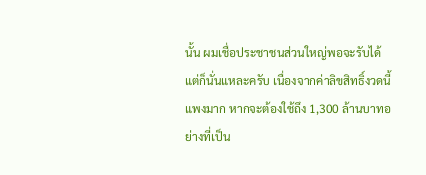นั้น ผมเชื่อประชาชนส่วนใหญ่พอจะรับได้แต่ก็นั่นแหละครับ เนื่องจากค่าลิขสิทธิ์งวดนี้แพงมาก หากจะต้องใช้ถึง 1,300 ล้านบาทอย่างที่เป็น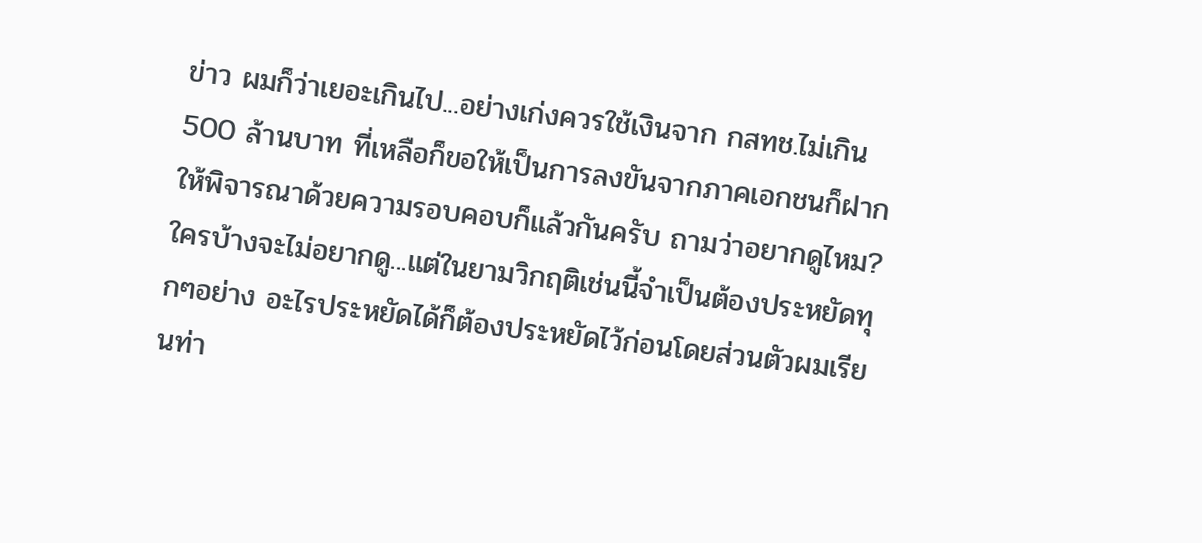ข่าว ผมก็ว่าเยอะเกินไป...อย่างเก่งควรใช้เงินจาก กสทช.ไม่เกิน 500 ล้านบาท ที่เหลือก็ขอให้เป็นการลงขันจากภาคเอกชนก็ฝากให้พิจารณาด้วยความรอบคอบก็แล้วกันครับ ถามว่าอยากดูไหม? ใครบ้างจะไม่อยากดู...แต่ในยามวิกฤติเช่นนี้จำเป็นต้องประหยัดทุกๆอย่าง อะไรประหยัดได้ก็ต้องประหยัดไว้ก่อนโดยส่วนตัวผมเรียนท่า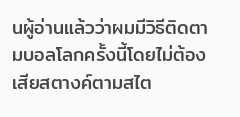นผู้อ่านแล้วว่าผมมีวิธีติดตามบอลโลกครั้งนี้โดยไม่ต้องเสียสตางค์ตามสไต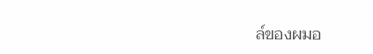ล์ของผมอ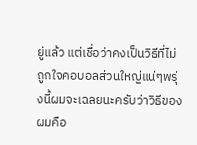ยู่แล้ว แต่เชื่อว่าคงเป็นวิธีที่ไม่ถูกใจคอบอลส่วนใหญ่แน่ๆพรุ่งนี้ผมจะเฉลยนะครับว่าวิธีของผมคือ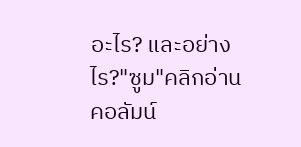อะไร? และอย่างไร?"ซูม"คลิกอ่านคอลัมน์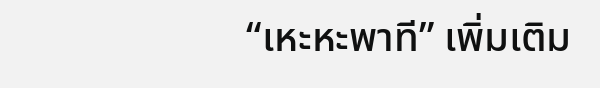“เหะหะพาที” เพิ่มเติม